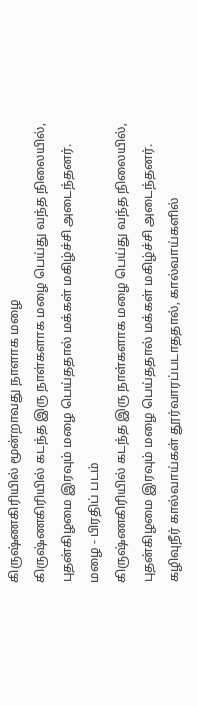கிருஷ்ணகிரியில் மூன்றாவது நாளாக மழை
கிருஷ்ணகிரியில் கடந்த இரு நாள்களாக மழை பெய்து வந்த நிலையில், புதன்கிழமை இரவும் மழை பெய்ததால் மக்கள் மகிழ்ச்சி அடைந்தனர்.
மழை - பிரதிப் படம்
கிருஷ்ணகிரியில் கடந்த இரு நாள்களாக மழை பெய்து வந்த நிலையில், புதன்கிழமை இரவும் மழை பெய்ததால் மக்கள் மகிழ்ச்சி அடைந்தனர்.
கழிவுநீர் கால்வாய்கள் தூர்வாரப்படாததால், கால்வாய்களில்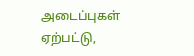அடைப்புகள் ஏற்பட்டு,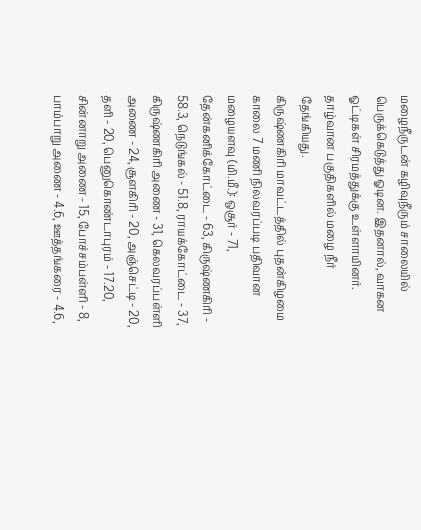மழைநீருடன் கழிவுநீரும் சாலையில் பெருக்கெடுத்து ஓடின. இதனால், வாகன ஓட்டிகள் சிரமத்துக்கு உள்ளாயினர். தாழ்வான பகுதிகளில் மழை நீர் தேங்கியது.
கிருஷ்ணகிரி மாவட்டத்தில் புதன்கிழமை காலை 7 மணி நிலவரப்படி பதிவான மழையளவு (மி.மீ.): ஒசூர் - 71, தேன்கனிக்கோட்டை - 63, கிருஷ்ணகிரி - 58.3, நெடுங்கல் - 51.8, ராயக்கோட்டை - 37, கிருஷ்ணகிரி அணை - 31, கெலவரப்பள்ளி அணை - 24, சூளகிரி - 20, அஞ்செட்டி - 20, தளி - 20, பெனுகொண்டாபுரம் - 17.20, சின்னாறு அணை - 15, போச்சம்பள்ளி - 8, பாம்பாறு அணை - 4.6, ஊத்தங்கரை - 4.6,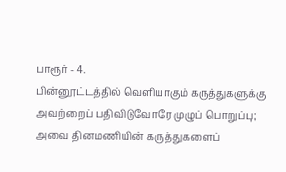பாரூர் - 4.
பின்னூட்டத்தில் வெளியாகும் கருத்துகளுக்கு அவற்றைப் பதிவிடுவோரே முழுப் பொறுப்பு; அவை தினமணியின் கருத்துகளைப்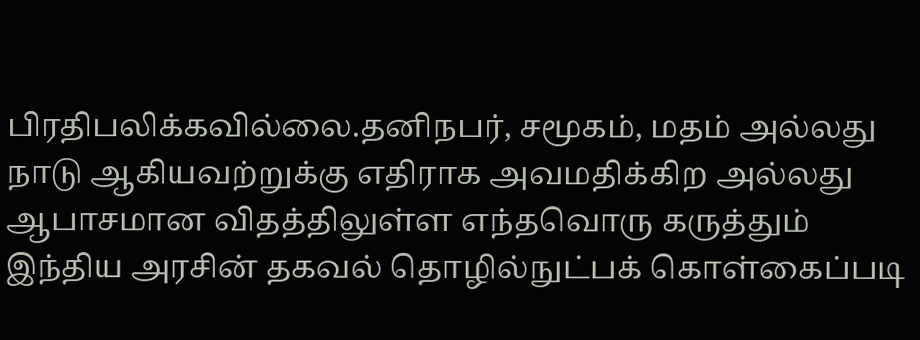பிரதிபலிக்கவில்லை.தனிநபர், சமூகம், மதம் அல்லது நாடு ஆகியவற்றுக்கு எதிராக அவமதிக்கிற அல்லது ஆபாசமான விதத்திலுள்ள எந்தவொரு கருத்தும் இந்திய அரசின் தகவல் தொழில்நுட்பக் கொள்கைப்படி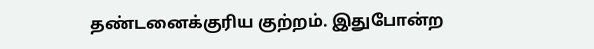தண்டனைக்குரிய குற்றம். இதுபோன்ற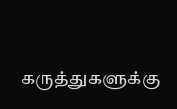கருத்துகளுக்கு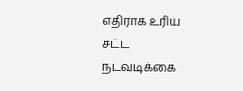எதிராக உரிய சட்ட நடவடிக்கை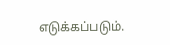எடுக்கப்படும்.